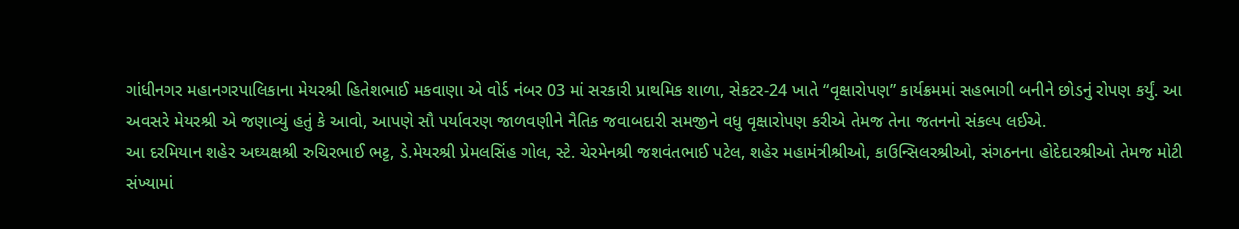ગાંધીનગર મહાનગરપાલિકાના મેયરશ્રી હિતેશભાઈ મકવાણા એ વોર્ડ નંબર 03 માં સરકારી પ્રાથમિક શાળા, સેકટર-24 ખાતે “વૃક્ષારોપણ” કાર્યક્રમમાં સહભાગી બનીને છોડનું રોપણ કર્યું. આ અવસરે મેયરશ્રી એ જણાવ્યું હતું કે આવો, આપણે સૌ પર્યાવરણ જાળવણીને નૈતિક જવાબદારી સમજીને વધુ વૃક્ષારોપણ કરીએ તેમજ તેના જતનનો સંકલ્પ લઈએ.
આ દરમિયાન શહેર અઘ્યક્ષશ્રી રુચિરભાઈ ભટ્ટ, ડે.મેયરશ્રી પ્રેમલસિંહ ગોલ, સ્ટે. ચેરમેનશ્રી જશવંતભાઈ પટેલ, શહેર મહામંત્રીશ્રીઓ, કાઉન્સિલરશ્રીઓ, સંગઠનના હોદેદારશ્રીઓ તેમજ મોટી સંખ્યામાં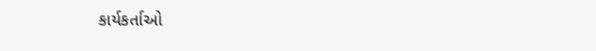કાર્યકર્તાઓ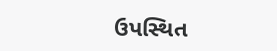ઉપસ્થિત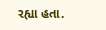રહ્યા હતા.